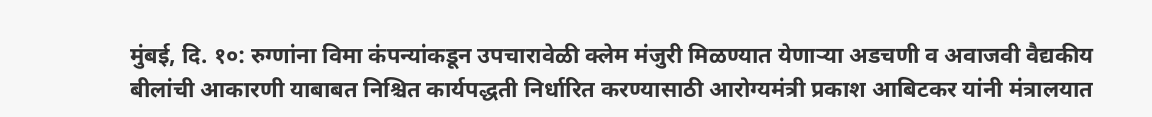मुंबई, दि. १०: रुग्णांना विमा कंपन्यांकडून उपचारावेळी क्लेम मंजुरी मिळण्यात येणाऱ्या अडचणी व अवाजवी वैद्यकीय बीलांची आकारणी याबाबत निश्चित कार्यपद्धती निर्धारित करण्यासाठी आरोग्यमंत्री प्रकाश आबिटकर यांनी मंत्रालयात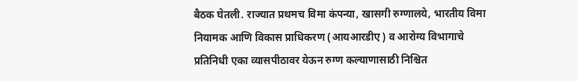बैठक घेतली. राज्यात प्रथमच विमा कंपन्या, खासगी रुग्णालये, भारतीय विमा नियामक आणि विकास प्राधिकरण (आयआरडीए) व आरोग्य विभागाचे प्रतिनिधी एका व्यासपीठावर येऊन रुग्ण कल्याणासाठी निश्चित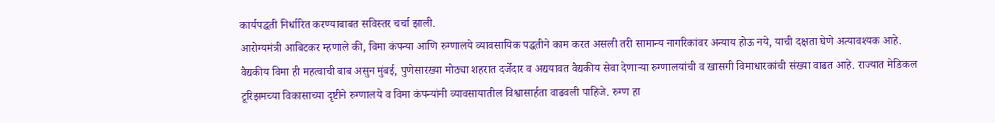कार्यपद्धती निर्धारित करण्याबाबत सविस्तर चर्चा झाली.
आरोग्यमंत्री आबिटकर म्हणाले की, विमा कंपन्या आणि रुग्णालये व्यावसायिक पद्धतीने काम करत असली तरी सामान्य नागरिकांवर अन्याय होऊ नये, याची दक्षता घेणे अत्यावश्यक आहे. वैद्यकीय विमा ही महत्वाची बाब असुन मुंबई, पुणेसारख्या मोठ्या शहरात दर्जेदार व अद्ययावत वैद्यकीय सेवा देणाऱ्या रुग्णालयांची व खासगी विमाधारकांची संख्या वाढत आहे. राज्यात मेडिकल टूरिझमच्या विकासाच्या दृष्टीने रुग्णालये व विमा कंपन्यांनी व्यावसायातील विश्वासार्हता वाढवली पाहिजे. रुग्ण हा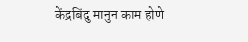केंद्रबिंदु मानुन काम होणे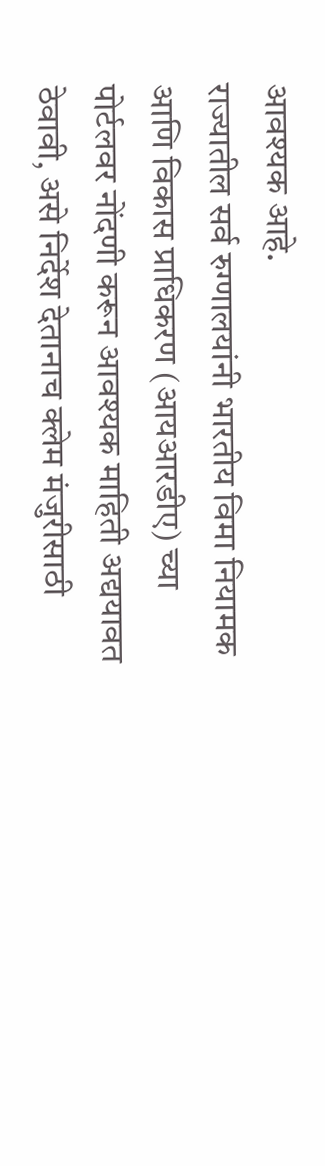आवश्यक आहे.
राज्यातील सर्व रुग्णालयांनी भारतीय विमा नियामक आणि विकास प्राधिकरण (आयआरडीए) च्या पोर्टलवर नोंदणी करून आवश्यक माहिती अद्ययावत ठेवावी, असे निर्देश देतानाच क्लेम मंजुरीसाठी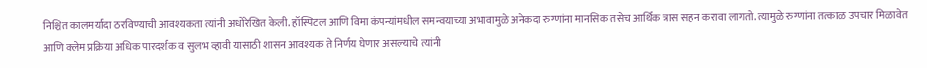निश्चित कालमर्यादा ठरविण्याची आवश्यकता त्यांनी अधोरेखित केली. हॉस्पिटल आणि विमा कंपन्यांमधील समन्वयाच्या अभावामुळे अनेकदा रुग्णांना मानसिक तसेच आर्थिक त्रास सहन करावा लागतो. त्यामुळे रुग्णांना तत्काळ उपचार मिळावेत आणि क्लेम प्रक्रिया अधिक पारदर्शक व सुलभ व्हावी यासाठी शासन आवश्यक ते निर्णय घेणार असल्याचे त्यांनी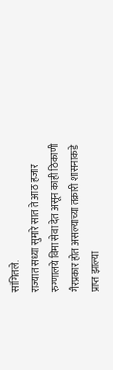सांगितले.
राज्यात सध्या सुमारे सात ते आठ हजार रुग्णालये विमा सेवा देत असून काही ठिकाणी गैरप्रकार होत असल्याच्या तक्रारी शासनाकडे प्राप्त झाल्या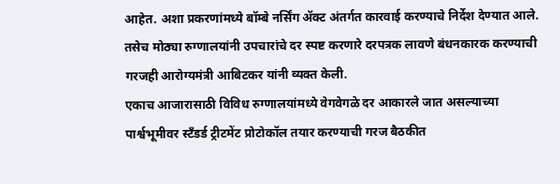आहेत. अशा प्रकरणांमध्ये बॉम्बे नर्सिंग ॲक्ट अंतर्गत कारवाई करण्याचे निर्देश देण्यात आले. तसेच मोठ्या रुग्णालयांनी उपचारांचे दर स्पष्ट करणारे दरपत्रक लावणे बंधनकारक करण्याची गरजही आरोग्यमंत्री आबिटकर यांनी व्यक्त केली.
एकाच आजारासाठी विविध रुग्णालयांमध्ये वेगवेगळे दर आकारले जात असल्याच्या पार्श्वभूमीवर स्टँडर्ड ट्रीटमेंट प्रोटोकॉल तयार करण्याची गरज बैठकीत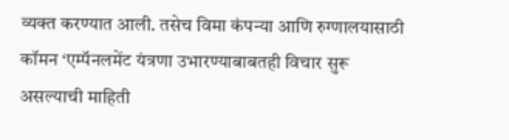व्यक्त करण्यात आली. तसेच विमा कंपन्या आणि रुग्णालयासाठी कॉमन ‘एम्पॅनलमेंट यंत्रणा उभारण्याबाबतही विचार सुरू असल्याची माहिती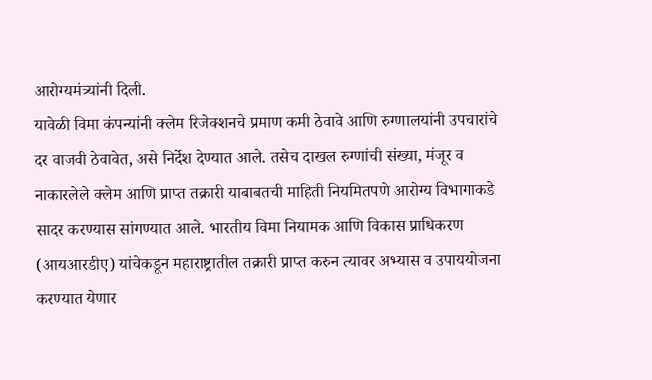आरोग्यमंत्र्यांनी दिली.
यावेळी विमा कंपन्यांनी क्लेम रिजेक्शनचे प्रमाण कमी ठेवावे आणि रुग्णालयांनी उपचारांचे दर वाजवी ठेवावेत, असे निर्देश देण्यात आले. तसेच दाखल रुग्णांची संख्या, मंजूर व नाकारलेले क्लेम आणि प्राप्त तक्रारी याबाबतची माहिती नियमितपणे आरोग्य विभागाकडे सादर करण्यास सांगण्यात आले. भारतीय विमा नियामक आणि विकास प्राधिकरण (आयआरडीए) यांचेकडून महाराष्ट्रातील तक्रारी प्राप्त करुन त्यावर अभ्यास व उपाययोजना करण्यात येणार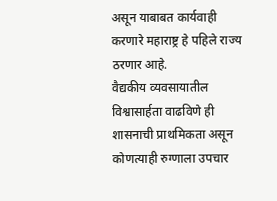असून याबाबत कार्यवाही करणारे महाराष्ट्र हे पहिले राज्य ठरणार आहे.
वैद्यकीय व्यवसायातील विश्वासार्हता वाढविणे ही शासनाची प्राथमिकता असून कोणत्याही रुग्णाला उपचार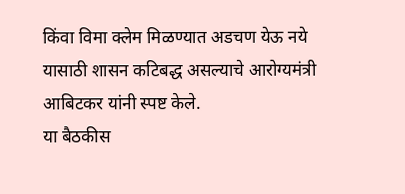किंवा विमा क्लेम मिळण्यात अडचण येऊ नये यासाठी शासन कटिबद्ध असल्याचे आरोग्यमंत्री आबिटकर यांनी स्पष्ट केले.
या बैठकीस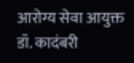आरोग्य सेवा आयुक्त डॉ. कादंबरी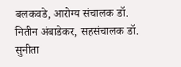बलकवडे, आरोग्य संचालक डॉ. नितीन अंबाडेकर, सहसंचालक डॉ. सुनीता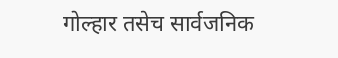गोल्हार तसेच सार्वजनिक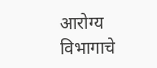आरोग्य विभागाचे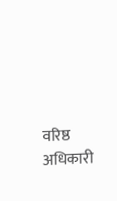वरिष्ठ अधिकारी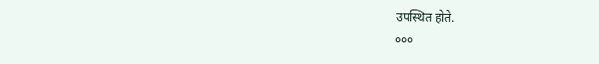उपस्थित होते.
०००